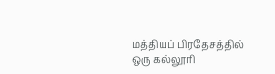மத்தியப் பிரதேசத்தில் ஒரு கல்லூரி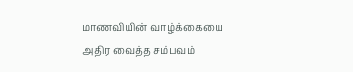மாணவியின் வாழ்க்கையை அதிர வைத்த சம்பவம்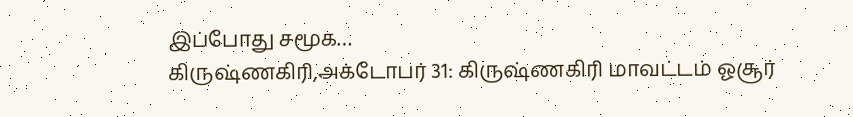இப்போது சமூக…
கிருஷ்ணகிரி,அக்டோபர் 31: கிருஷ்ணகிரி மாவட்டம் ஓசூர்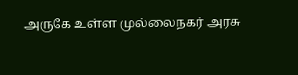அருகே உள்ள முல்லைநகர் அரசு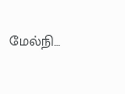மேல்நி…